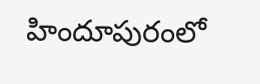హిందూపురంలో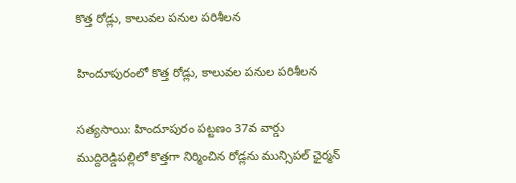కొత్త రోడ్లు, కాలువల పనుల పరిశీలన

హిందూపురంలో కొత్త రోడ్లు, కాలువల పనుల పరిశీలన

సత్యసాయి: హిందూపురం పట్టణం 37వ వార్డు ముద్దిరెడ్డిపల్లిలో కొత్తగా నిర్మించిన రోడ్లను మున్సిపల్ ఛైర్మన్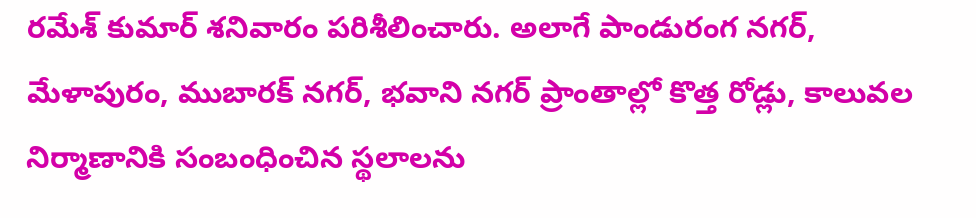రమేశ్ కుమార్ శనివారం పరిశీలించారు. అలాగే పాండురంగ నగర్, మేళాపురం, ముబారక్ నగర్, భవాని నగర్ ప్రాంతాల్లో కొత్త రోడ్లు, కాలువల నిర్మాణానికి సంబంధించిన స్థలాలను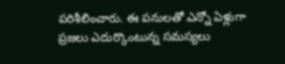పరిశీలించారు. ఈ పనులతో ఎన్నో ఏళ్లుగా ప్రజలు ఎదుర్కొంటున్న సమస్యలు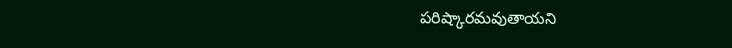పరిష్కారమవుతాయని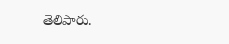తెలిపారు.